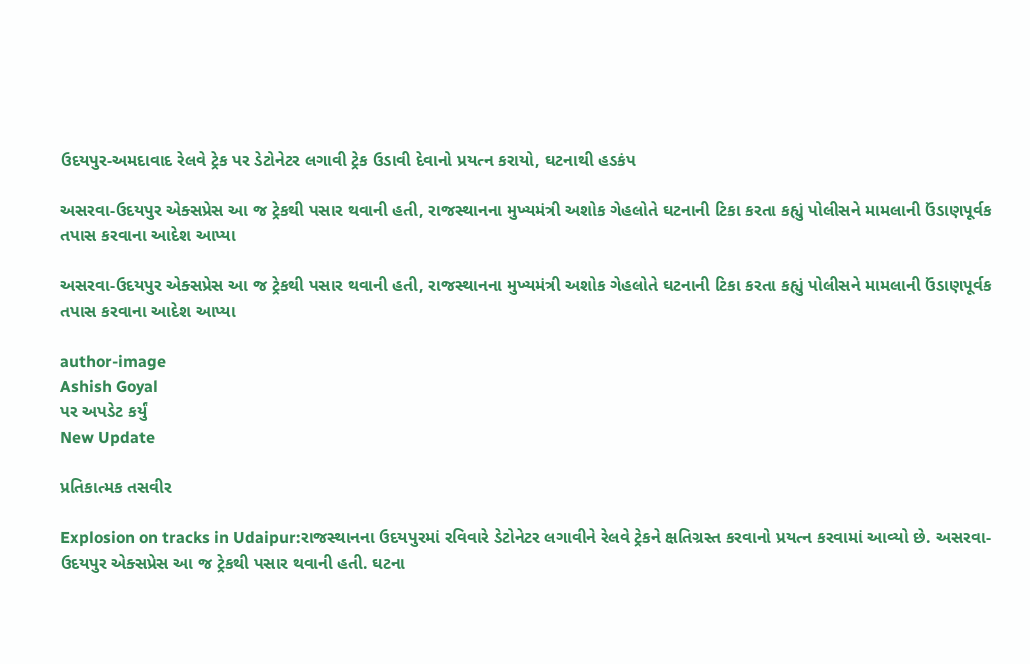ઉદયપુર-અમદાવાદ રેલવે ટ્રેક પર ડેટોનેટર લગાવી ટ્રેક ઉડાવી દેવાનો પ્રયત્ન કરાયો, ઘટનાથી હડકંપ

અસરવા-ઉદયપુર એક્સપ્રેસ આ જ ટ્રેકથી પસાર થવાની હતી, રાજસ્થાનના મુખ્યમંત્રી અશોક ગેહલોતે ઘટનાની ટિકા કરતા કહ્યું પોલીસને મામલાની ઉંડાણપૂર્વક તપાસ કરવાના આદેશ આપ્યા

અસરવા-ઉદયપુર એક્સપ્રેસ આ જ ટ્રેકથી પસાર થવાની હતી, રાજસ્થાનના મુખ્યમંત્રી અશોક ગેહલોતે ઘટનાની ટિકા કરતા કહ્યું પોલીસને મામલાની ઉંડાણપૂર્વક તપાસ કરવાના આદેશ આપ્યા

author-image
Ashish Goyal
પર અપડેટ કર્યું
New Update

પ્રતિકાત્મક તસવીર

Explosion on tracks in Udaipur:રાજસ્થાનના ઉદયપુરમાં રવિવારે ડેટોનેટર લગાવીને રેલવે ટ્રેકને ક્ષતિગ્રસ્ત કરવાનો પ્રયત્ન કરવામાં આવ્યો છે. અસરવા-ઉદયપુર એક્સપ્રેસ આ જ ટ્રેકથી પસાર થવાની હતી. ઘટના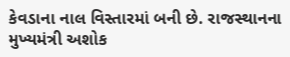કેવડાના નાલ વિસ્તારમાં બની છે. રાજસ્થાનના મુખ્યમંત્રી અશોક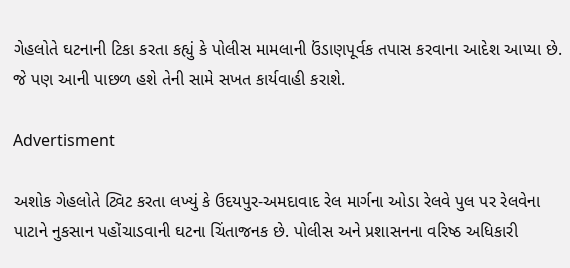ગેહલોતે ઘટનાની ટિકા કરતા કહ્યું કે પોલીસ મામલાની ઉંડાણપૂર્વક તપાસ કરવાના આદેશ આપ્યા છે. જે પણ આની પાછળ હશે તેની સામે સખત કાર્યવાહી કરાશે.

Advertisment

અશોક ગેહલોતે ટ્વિટ કરતા લખ્યું કે ઉદયપુર-અમદાવાદ રેલ માર્ગના ઓડા રેલવે પુલ પર રેલવેના પાટાને નુકસાન પહોંચાડવાની ઘટના ચિંતાજનક છે. પોલીસ અને પ્રશાસનના વરિષ્ઠ અધિકારી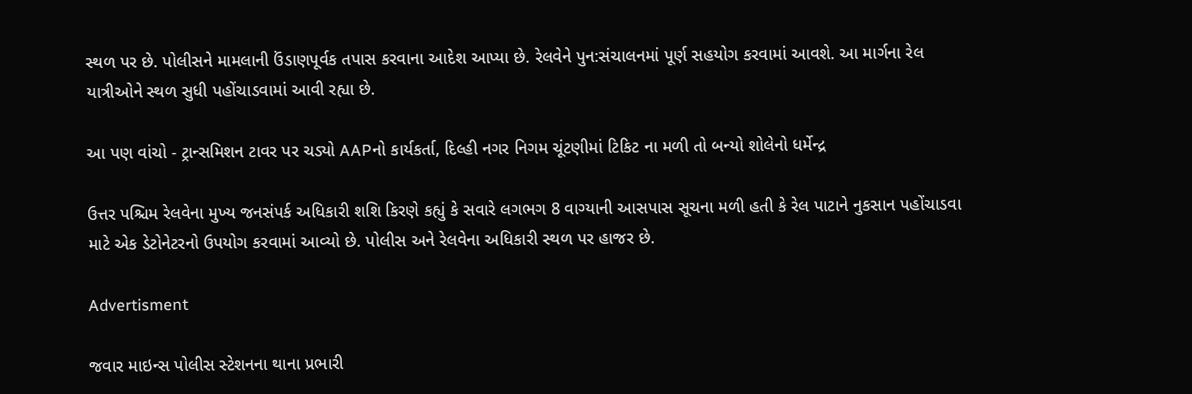સ્થળ પર છે. પોલીસને મામલાની ઉંડાણપૂર્વક તપાસ કરવાના આદેશ આપ્યા છે. રેલવેને પુન:સંચાલનમાં પૂર્ણ સહયોગ કરવામાં આવશે. આ માર્ગના રેલ યાત્રીઓને સ્થળ સુધી પહોંચાડવામાં આવી રહ્યા છે.

આ પણ વાંચો - ટ્રાન્સમિશન ટાવર પર ચડ્યો AAPનો કાર્યકર્તા, દિલ્હી નગર નિગમ ચૂંટણીમાં ટિકિટ ના મળી તો બન્યો શોલેનો ધર્મેન્દ્ર

ઉત્તર પશ્ચિમ રેલવેના મુખ્ય જનસંપર્ક અધિકારી શશિ કિરણે કહ્યું કે સવારે લગભગ 8 વાગ્યાની આસપાસ સૂચના મળી હતી કે રેલ પાટાને નુકસાન પહોંચાડવા માટે એક ડેટોનેટરનો ઉપયોગ કરવામાં આવ્યો છે. પોલીસ અને રેલવેના અધિકારી સ્થળ પર હાજર છે.

Advertisment

જવાર માઇન્સ પોલીસ સ્ટેશનના થાના પ્રભારી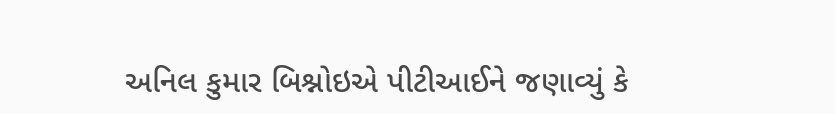અનિલ કુમાર બિશ્નોઇએ પીટીઆઈને જણાવ્યું કે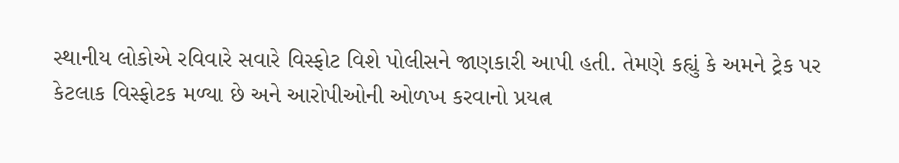સ્થાનીય લોકોએ રવિવારે સવારે વિસ્ફોટ વિશે પોલીસને જાણકારી આપી હતી. તેમણે કહ્યું કે અમને ટ્રેક પર કેટલાક વિસ્ફોટક મળ્યા છે અને આરોપીઓની ઓળખ કરવાનો પ્રયત્ન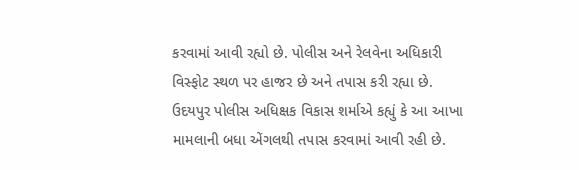કરવામાં આવી રહ્યો છે. પોલીસ અને રેલવેના અધિકારી વિસ્ફોટ સ્થળ પર હાજર છે અને તપાસ કરી રહ્યા છે. ઉદયપુર પોલીસ અધિક્ષક વિકાસ શર્માએ કહ્યું કે આ આખા મામલાની બધા એંગલથી તપાસ કરવામાં આવી રહી છે.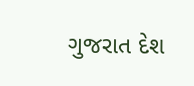ગુજરાત દેશ